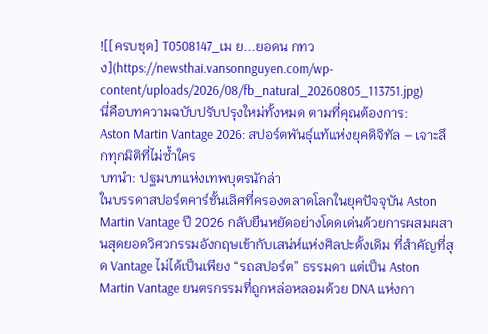![[ครบชุด] T0508147_เม ย...ยอดน กทวง](https://newsthai.vansonnguyen.com/wp-content/uploads/2026/08/fb_natural_20260805_113751.jpg)
นี่คือบทความฉบับปรับปรุงใหม่ทั้งหมด ตามที่คุณต้องการ:
Aston Martin Vantage 2026: สปอร์ตพันธุ์แท้แห่งยุคดิจิทัล – เจาะลึกทุกมิติที่ไม่ซ้ำใคร
บทนำ: ปฐมบทแห่งเทพบุตรนักล่า
ในบรรดาสปอร์ตคาร์ชั้นเลิศที่ครองตลาดโลกในยุคปัจจุบัน Aston Martin Vantage ปี 2026 กลับยืนหยัดอย่างโดดเด่นด้วยการผสมผสานสุดยอดวิศวกรรมอังกฤษเข้ากับเสน่ห์แห่งศิลปะดั้งเดิม ที่สำคัญที่สุด Vantage ไม่ได้เป็นเพียง “รถสปอร์ต” ธรรมดา แต่เป็น Aston Martin Vantage ยนตรกรรมที่ถูกหล่อหลอมด้วย DNA แห่งกา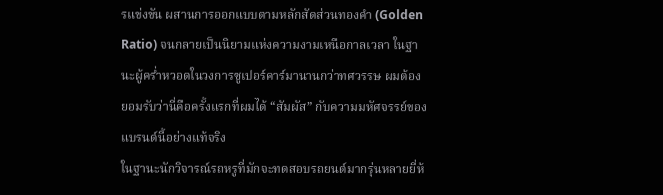รแข่งขัน ผสานการออกแบบตามหลักสัดส่วนทองคำ (Golden Ratio) จนกลายเป็นนิยามแห่งความงามเหนือกาลเวลา ในฐานะผู้คร่ำหวอดในวงการซูเปอร์คาร์มานานกว่าทศวรรษ ผมต้องยอมรับว่านี่คือครั้งแรกที่ผมได้ “สัมผัส” กับความมหัศจรรย์ของแบรนด์นี้อย่างแท้จริง
ในฐานะนักวิจารณ์รถหรูที่มักจะทดสอบรถยนต์มากรุ่นหลายยี่ห้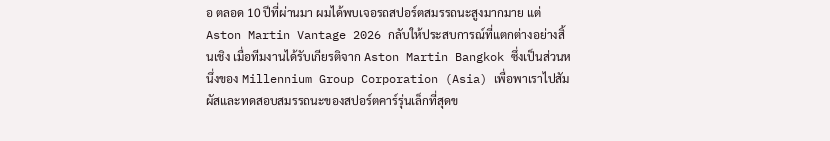อ ตลอด 10 ปีที่ผ่านมา ผมได้พบเจอรถสปอร์ตสมรรถนะสูงมากมาย แต่ Aston Martin Vantage 2026 กลับให้ประสบการณ์ที่แตกต่างอย่างสิ้นเชิง เมื่อทีมงานได้รับเกียรติจาก Aston Martin Bangkok ซึ่งเป็นส่วนหนึ่งของ Millennium Group Corporation (Asia) เพื่อพาเราไปสัมผัสและทดสอบสมรรถนะของสปอร์ตคาร์รุ่นเล็กที่สุดข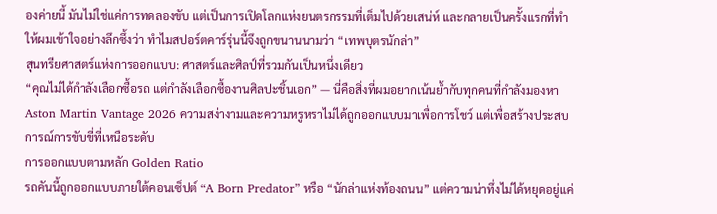องค่ายนี้ มันไม่ใช่แค่การทดลองขับ แต่เป็นการเปิดโลกแห่งยนตรกรรมที่เต็มไปด้วยเสน่ห์ และกลายเป็นครั้งแรกที่ทำให้ผมเข้าใจอย่างลึกซึ้งว่า ทำไมสปอร์ตคาร์รุ่นนี้จึงถูกขนานนามว่า “เทพบุตรนักล่า”
สุนทรียศาสตร์แห่งการออกแบบ: ศาสตร์และศิลป์ที่รวมกันเป็นหนึ่งเดียว
“คุณไม่ได้กำลังเลือกซื้อรถ แต่กำลังเลือกซื้องานศิลปะชิ้นเอก” — นี่คือสิ่งที่ผมอยากเน้นย้ำกับทุกคนที่กำลังมองหา Aston Martin Vantage 2026 ความสง่างามและความหรูหราไม่ได้ถูกออกแบบมาเพื่อการโชว์ แต่เพื่อสร้างประสบการณ์การขับขี่ที่เหนือระดับ
การออกแบบตามหลัก Golden Ratio
รถคันนี้ถูกออกแบบภายใต้คอนเซ็ปต์ “A Born Predator” หรือ “นักล่าแห่งท้องถนน” แต่ความน่าทึ่งไม่ได้หยุดอยู่แค่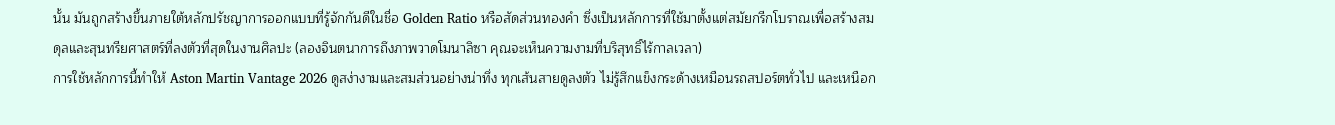นั้น มันถูกสร้างขึ้นภายใต้หลักปรัชญาการออกแบบที่รู้จักกันดีในชื่อ Golden Ratio หรือสัดส่วนทองคำ ซึ่งเป็นหลักการที่ใช้มาตั้งแต่สมัยกรีกโบราณเพื่อสร้างสมดุลและสุนทรียศาสตร์ที่ลงตัวที่สุดในงานศิลปะ (ลองจินตนาการถึงภาพวาดโมนาลิซา คุณจะเห็นความงามที่บริสุทธิ์ไร้กาลเวลา)
การใช้หลักการนี้ทำให้ Aston Martin Vantage 2026 ดูสง่างามและสมส่วนอย่างน่าทึ่ง ทุกเส้นสายดูลงตัว ไม่รู้สึกแข็งกระด้างเหมือนรถสปอร์ตทั่วไป และเหนือก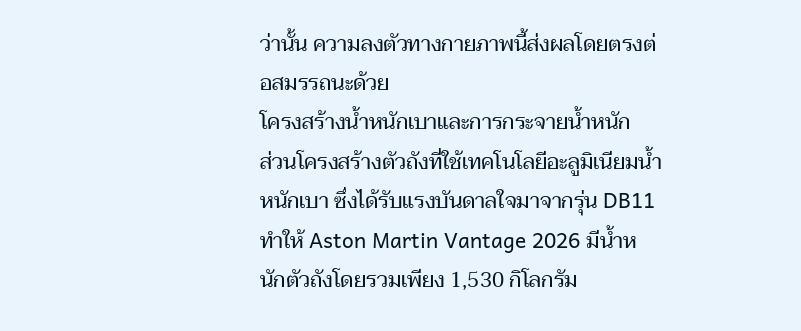ว่านั้น ความลงตัวทางกายภาพนี้ส่งผลโดยตรงต่อสมรรถนะด้วย
โครงสร้างน้ำหนักเบาและการกระจายน้ำหนัก
ส่วนโครงสร้างตัวถังที่ใช้เทคโนโลยีอะลูมิเนียมน้ำหนักเบา ซึ่งได้รับแรงบันดาลใจมาจากรุ่น DB11 ทำให้ Aston Martin Vantage 2026 มีน้ำหนักตัวถังโดยรวมเพียง 1,530 กิโลกรัม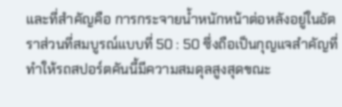และที่สำคัญคือ การกระจายน้ำหนักหน้าต่อหลังอยู่ในอัตราส่วนที่สมบูรณ์แบบที่ 50 : 50 ซึ่งถือเป็นกุญแจสำคัญที่ทำให้รถสปอร์ตคันนี้มีความสมดุลสูงสุดขณะ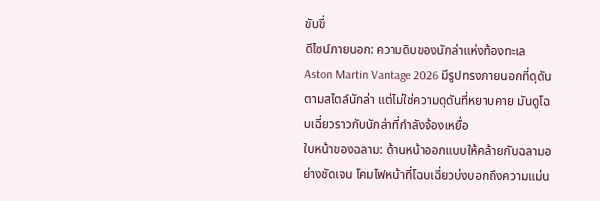ขับขี่
ดีไซน์ภายนอก: ความดิบของนักล่าแห่งท้องทะเล
Aston Martin Vantage 2026 มีรูปทรงภายนอกที่ดุดันตามสไตล์นักล่า แต่ไม่ใช่ความดุดันที่หยาบคาย มันดูโฉบเฉี่ยวราวกับนักล่าที่กำลังจ้องเหยื่อ
ใบหน้าของฉลาม: ด้านหน้าออกแบบให้คล้ายกับฉลามอย่างชัดเจน โคมไฟหน้าที่โฉบเฉี่ยวบ่งบอกถึงความแม่น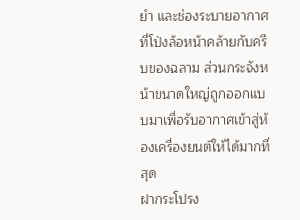ยำ และช่องระบายอากาศที่โป่งล้อหน้าคล้ายกับครีบของฉลาม ส่วนกระจังหน้าขนาดใหญ่ถูกออกแบบมาเพื่อรับอากาศเข้าสู่ห้องเครื่องยนต์ให้ได้มากที่สุด
ฝากระโปรง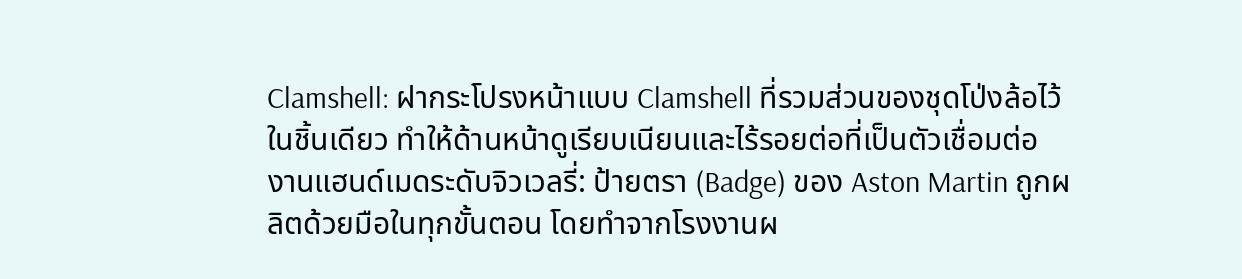Clamshell: ฝากระโปรงหน้าแบบ Clamshell ที่รวมส่วนของชุดโป่งล้อไว้ในชิ้นเดียว ทำให้ด้านหน้าดูเรียบเนียนและไร้รอยต่อที่เป็นตัวเชื่อมต่อ
งานแฮนด์เมดระดับจิวเวลรี่: ป้ายตรา (Badge) ของ Aston Martin ถูกผลิตด้วยมือในทุกขั้นตอน โดยทำจากโรงงานผ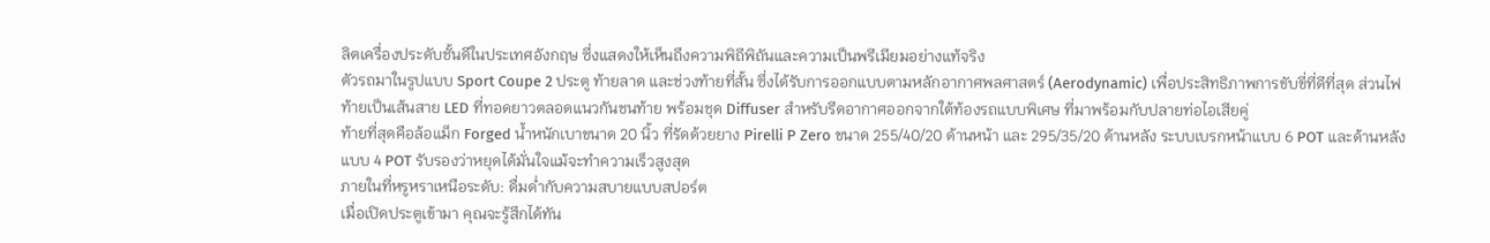ลิตเครื่องประดับชั้นดีในประเทศอังกฤษ ซึ่งแสดงให้เห็นถึงความพิถีพิถันและความเป็นพรีเมียมอย่างแท้จริง
ตัวรถมาในรูปแบบ Sport Coupe 2 ประตู ท้ายลาด และช่วงท้ายที่สั้น ซึ่งได้รับการออกแบบตามหลักอากาศพลศาสตร์ (Aerodynamic) เพื่อประสิทธิภาพการขับขี่ที่ดีที่สุด ส่วนไฟท้ายเป็นเส้นสาย LED ที่ทอดยาวตลอดแนวกันชนท้าย พร้อมชุด Diffuser สำหรับรีดอากาศออกจากใต้ท้องรถแบบพิเศษ ที่มาพร้อมกับปลายท่อไอเสียคู่
ท้ายที่สุดคือล้อแม็ก Forged น้ำหนักเบาขนาด 20 นิ้ว ที่รัดด้วยยาง Pirelli P Zero ขนาด 255/40/20 ด้านหน้า และ 295/35/20 ด้านหลัง ระบบเบรกหน้าแบบ 6 POT และด้านหลังแบบ 4 POT รับรองว่าหยุดได้มั่นใจแม้จะทำความเร็วสูงสุด
ภายในที่หรูหราเหนือระดับ: ดื่มด่ำกับความสบายแบบสปอร์ต
เมื่อเปิดประตูเข้ามา คุณจะรู้สึกได้ทัน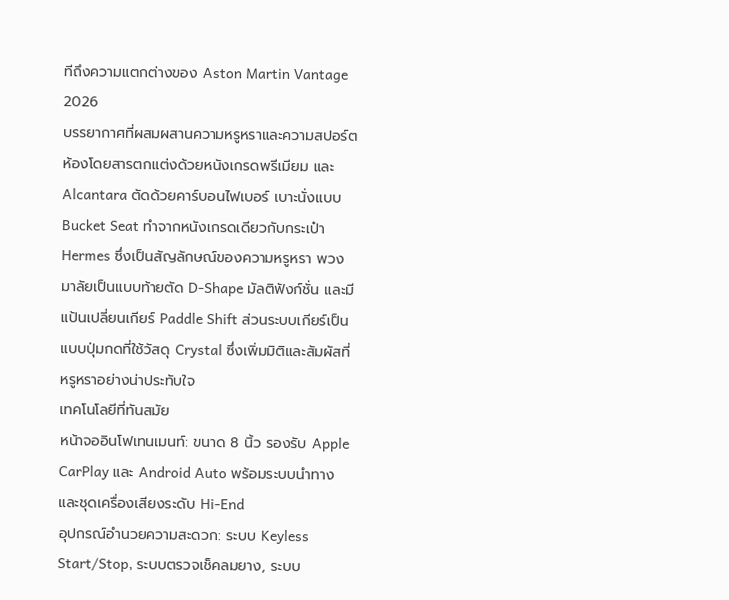ทีถึงความแตกต่างของ Aston Martin Vantage 2026
บรรยากาศที่ผสมผสานความหรูหราและความสปอร์ต
ห้องโดยสารตกแต่งด้วยหนังเกรดพรีเมียม และ Alcantara ตัดด้วยคาร์บอนไฟเบอร์ เบาะนั่งแบบ Bucket Seat ทำจากหนังเกรดเดียวกับกระเป๋า Hermes ซึ่งเป็นสัญลักษณ์ของความหรูหรา พวงมาลัยเป็นแบบท้ายตัด D-Shape มัลติฟังก์ชั่น และมีแป้นเปลี่ยนเกียร์ Paddle Shift ส่วนระบบเกียร์เป็นแบบปุ่มกดที่ใช้วัสดุ Crystal ซึ่งเพิ่มมิติและสัมผัสที่หรูหราอย่างน่าประทับใจ
เทคโนโลยีที่ทันสมัย
หน้าจออินโฟเทนเมนท์: ขนาด 8 นิ้ว รองรับ Apple CarPlay และ Android Auto พร้อมระบบนำทาง และชุดเครื่องเสียงระดับ Hi-End
อุปกรณ์อำนวยความสะดวก: ระบบ Keyless Start/Stop, ระบบตรวจเช็คลมยาง, ระบบ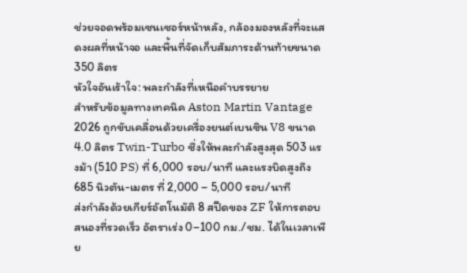ช่วยจอดพร้อมเซนเซอร์หน้าหลัง, กล้องมองหลังที่จะแสดงผลที่หน้าจอ และพื้นที่จัดเก็บสัมภาระด้านท้ายขนาด 350 ลิตร
หัวใจอันเร้าใจ: พละกำลังที่เหนือคำบรรยาย
สำหรับข้อมูลทางเทคนิค Aston Martin Vantage 2026 ถูกขับเคลื่อนด้วยเครื่องยนต์เบนซิน V8 ขนาด 4.0 ลิตร Twin-Turbo ซึ่งให้พละกำลังสูงสุด 503 แรงม้า (510 PS) ที่ 6,000 รอบ/นาที และแรงบิดสูงถึง 685 นิวตัน-เมตร ที่ 2,000 – 5,000 รอบ/นาที
ส่งกำลังด้วยเกียร์อัตโนมัติ 8 สปีดของ ZF ให้การตอบสนองที่รวดเร็ว อัตราเร่ง 0–100 กม./ชม. ได้ในเวลาเพีย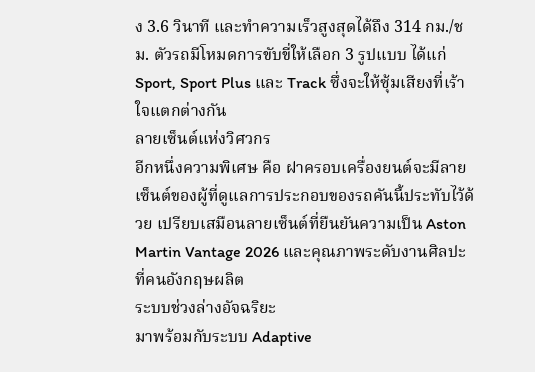ง 3.6 วินาที และทำความเร็วสูงสุดได้ถึง 314 กม./ชม. ตัวรถมีโหมดการขับขี่ให้เลือก 3 รูปแบบ ได้แก่ Sport, Sport Plus และ Track ซึ่งจะให้ซุ้มเสียงที่เร้าใจแตกต่างกัน
ลายเซ็นต์แห่งวิศวกร
อีกหนึ่งความพิเศษ คือ ฝาครอบเครื่องยนต์จะมีลายเซ็นต์ของผู้ที่ดูแลการประกอบของรถคันนี้ประทับไว้ด้วย เปรียบเสมือนลายเซ็นต์ที่ยืนยันความเป็น Aston Martin Vantage 2026 และคุณภาพระดับงานศิลปะที่คนอังกฤษผลิต
ระบบช่วงล่างอัจฉริยะ
มาพร้อมกับระบบ Adaptive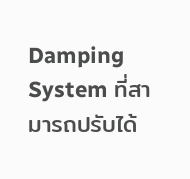Damping System ที่สามารถปรับได้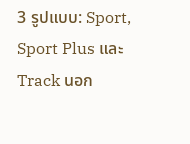3 รูปแบบ: Sport, Sport Plus และ Track นอก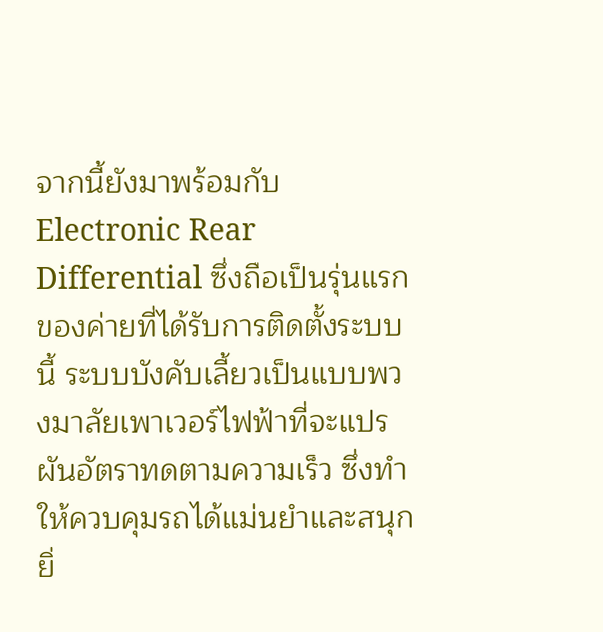จากนี้ยังมาพร้อมกับ Electronic Rear Differential ซึ่งถือเป็นรุ่นแรกของค่ายที่ได้รับการติดตั้งระบบนี้ ระบบบังคับเลี้ยวเป็นแบบพวงมาลัยเพาเวอร์ไฟฟ้าที่จะแปรผันอัตราทดตามความเร็ว ซึ่งทำให้ควบคุมรถได้แม่นยำและสนุกยิ่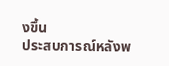งขึ้น
ประสบการณ์หลังพ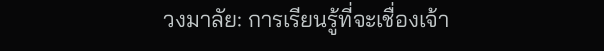วงมาลัย: การเรียนรู้ที่จะเชื่องเจ้า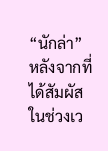“นักล่า”
หลังจากที่ได้สัมผัสในช่วงเว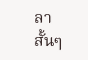ลาสั้นๆ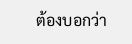ต้องบอกว่า